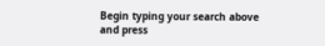Begin typing your search above and press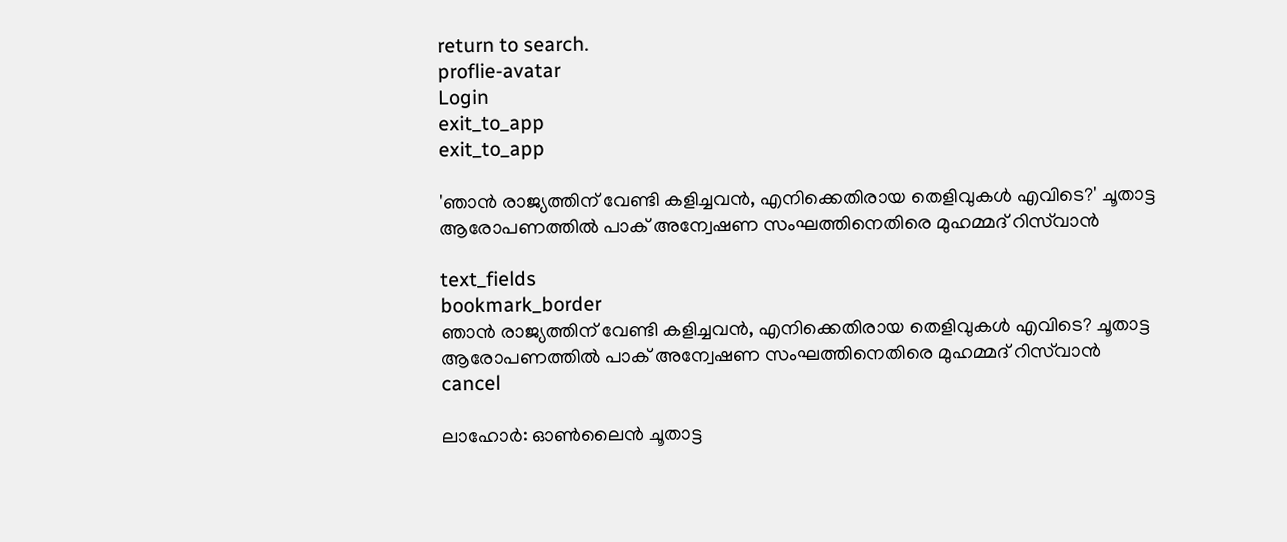return to search.
proflie-avatar
Login
exit_to_app
exit_to_app

'ഞാൻ രാജ്യത്തിന് വേണ്ടി കളിച്ചവൻ, എനിക്കെതിരായ തെളിവുകൾ എവിടെ?' ചൂതാട്ട ആരോപണത്തിൽ പാക് അന്വേഷണ സംഘത്തിനെതിരെ മുഹമ്മദ് റിസ്‌വാൻ

text_fields
bookmark_border
ഞാൻ രാജ്യത്തിന് വേണ്ടി കളിച്ചവൻ, എനിക്കെതിരായ തെളിവുകൾ എവിടെ? ചൂതാട്ട ആരോപണത്തിൽ പാക് അന്വേഷണ സംഘത്തിനെതിരെ മുഹമ്മദ് റിസ്‌വാൻ
cancel

ലാഹോർ: ഓൺലൈൻ ചൂതാട്ട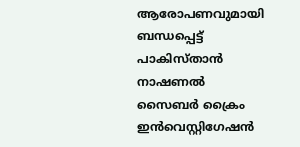ആരോപണവുമായി ബന്ധപ്പെട്ട് പാകിസ്താൻ നാഷണൽ സൈബർ ക്രൈം ഇൻവെസ്റ്റിഗേഷൻ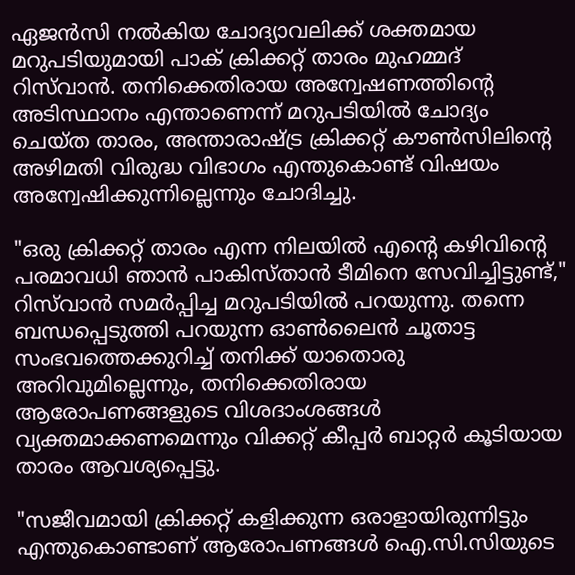ഏജൻസി നൽകിയ ചോദ്യാവലിക്ക് ശക്തമായ മറുപടിയുമായി പാക് ക്രിക്കറ്റ് താരം മുഹമ്മദ് റിസ്‌വാൻ. തനിക്കെതിരായ അന്വേഷണത്തിന്റെ അടിസ്ഥാനം എന്താണെന്ന് മറുപടിയിൽ ചോദ്യം ചെയ്ത താരം, അന്താരാഷ്ട്ര ക്രിക്കറ്റ് കൗൺസിലിന്റെ അഴിമതി വിരുദ്ധ വിഭാഗം എന്തുകൊണ്ട് വിഷയം അന്വേഷിക്കുന്നില്ലെന്നും ചോദിച്ചു.

"ഒരു ക്രിക്കറ്റ് താരം എന്ന നിലയിൽ എന്റെ കഴിവിന്റെ പരമാവധി ഞാൻ പാകിസ്താൻ ടീമിനെ സേവിച്ചിട്ടുണ്ട്," റിസ്‌വാൻ സമർപ്പിച്ച മറുപടിയിൽ പറയുന്നു. തന്നെ ബന്ധപ്പെടുത്തി പറയുന്ന ഓൺലൈൻ ചൂതാട്ട സംഭവത്തെക്കുറിച്ച് തനിക്ക് യാതൊരു അറിവുമില്ലെന്നും, തനിക്കെതിരായ ആരോപണങ്ങളുടെ വിശദാംശങ്ങൾ വ്യക്തമാക്കണമെന്നും വിക്കറ്റ് കീപ്പർ ബാറ്റർ കൂടിയായ താരം ആവശ്യപ്പെട്ടു.

"സജീവമായി ക്രിക്കറ്റ് കളിക്കുന്ന ഒരാളായിരുന്നിട്ടും എന്തുകൊണ്ടാണ് ആരോപണങ്ങൾ ഐ.സി.സിയുടെ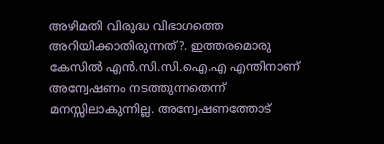അഴിമതി വിരുദ്ധ വിഭാഗത്തെ അറിയിക്കാതിരുന്നത്?. ഇത്തരമൊരു കേസിൽ എൻ.സി.സി.ഐ.എ എന്തിനാണ് അന്വേഷണം നടത്തുന്നതെന്ന് മനസ്സിലാകുന്നില്ല. അന്വേഷണത്തോട്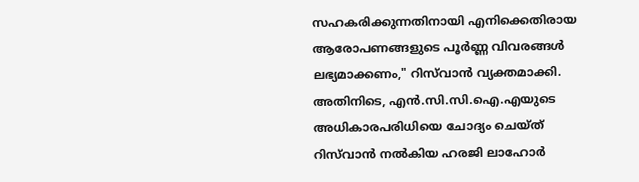സഹകരിക്കുന്നതിനായി എനിക്കെതിരായ ആരോപണങ്ങളുടെ പൂർണ്ണ വിവരങ്ങൾ ലഭ്യമാക്കണം," റിസ്‌വാൻ വ്യക്തമാക്കി. അതിനിടെ, എൻ.സി.സി.ഐ.എയുടെ അധികാരപരിധിയെ ചോദ്യം ചെയ്ത് റിസ്‌വാൻ നൽകിയ ഹരജി ലാഹോർ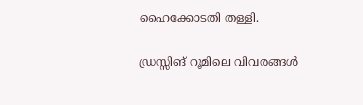ഹൈക്കോടതി തള്ളി.

ഡ്രസ്സിങ് റൂമിലെ വിവരങ്ങൾ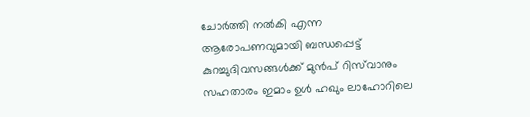ചോർത്തി നൽകി എന്ന ആരോപണവുമായി ബന്ധപ്പെട്ട് കുറച്ചുദിവസങ്ങൾക്ക് മുൻപ് റിസ്‌വാനും സഹതാരം ഇമാം ഉൾ ഹഖും ലാഹോറിലെ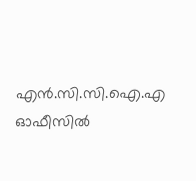എൻ.സി.സി.ഐ.എ ഓഫീസിൽ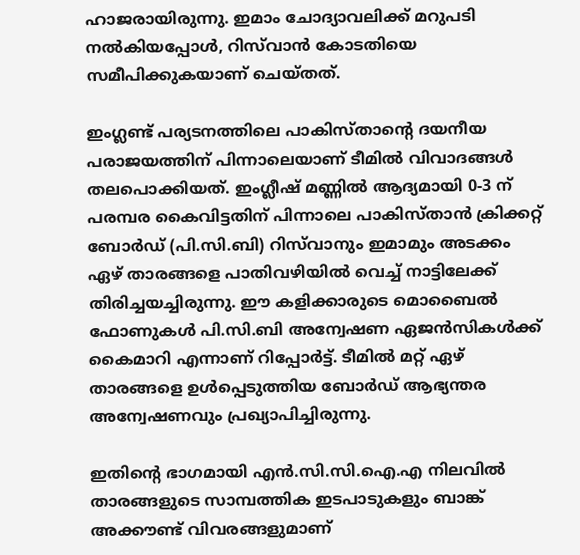ഹാജരായിരുന്നു. ഇമാം ചോദ്യാവലിക്ക് മറുപടി നൽകിയപ്പോൾ, റിസ്‌വാൻ കോടതിയെ സമീപിക്കുകയാണ് ചെയ്തത്.

ഇംഗ്ലണ്ട് പര്യടനത്തിലെ പാകിസ്താന്റെ ദയനീയ പരാജയത്തിന് പിന്നാലെയാണ് ടീമിൽ വിവാദങ്ങൾ തലപൊക്കിയത്. ഇംഗ്ലീഷ് മണ്ണിൽ ആദ്യമായി 0-3 ന് പരമ്പര കൈവിട്ടതിന് പിന്നാലെ പാകിസ്താൻ ക്രിക്കറ്റ് ബോർഡ് (പി.സി.ബി) റിസ്‌വാനും ഇമാമും അടക്കം ഏഴ് താരങ്ങളെ പാതിവഴിയിൽ വെച്ച് നാട്ടിലേക്ക് തിരിച്ചയച്ചിരുന്നു. ഈ കളിക്കാരുടെ മൊബൈൽ ഫോണുകൾ പി.സി.ബി അന്വേഷണ ഏജൻസികൾക്ക് കൈമാറി എന്നാണ് റിപ്പോർട്ട്. ടീമിൽ മറ്റ് ഏഴ് താരങ്ങളെ ഉൾപ്പെടുത്തിയ ബോർഡ് ആഭ്യന്തര അന്വേഷണവും പ്രഖ്യാപിച്ചിരുന്നു.

ഇതിന്റെ ഭാഗമായി എൻ.സി.സി.ഐ.എ നിലവിൽ താരങ്ങളുടെ സാമ്പത്തിക ഇടപാടുകളും ബാങ്ക് അക്കൗണ്ട് വിവരങ്ങളുമാണ്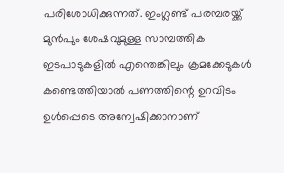പരിശോധിക്കുന്നത്. ഇംഗ്ലണ്ട് പരമ്പരയ്ക്ക് മുൻപും ശേഷവുമുള്ള സാമ്പത്തിക ഇടപാടുകളിൽ എന്തെങ്കിലും ക്രമക്കേടുകൾ കണ്ടെത്തിയാൽ പണത്തിന്റെ ഉറവിടം ഉൾപ്പെടെ അന്വേഷിക്കാനാണ്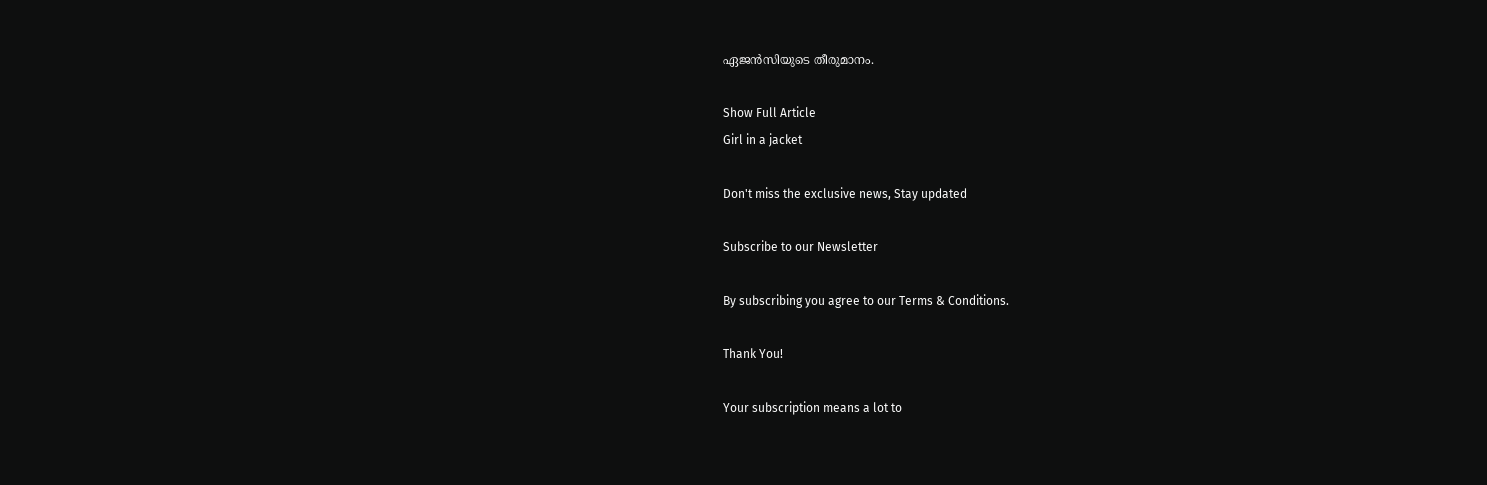ഏജൻസിയുടെ തീരുമാനം.

Show Full Article
Girl in a jacket

Don't miss the exclusive news, Stay updated

Subscribe to our Newsletter

By subscribing you agree to our Terms & Conditions.

Thank You!

Your subscription means a lot to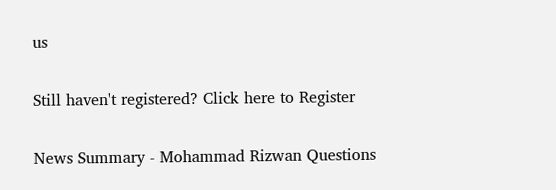us

Still haven't registered? Click here to Register

News Summary - Mohammad Rizwan Questions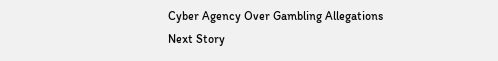Cyber Agency Over Gambling Allegations
Next Story